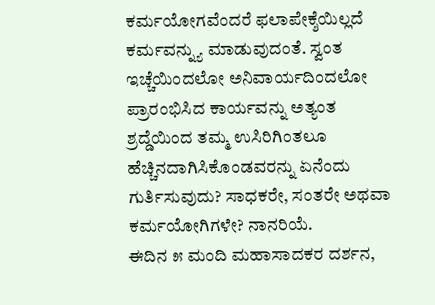ಕರ್ಮಯೋಗವೆಂದರೆ ಫಲಾಪೇಕ್ಶೆಯಿಲ್ಲದೆ ಕರ್ಮವನ್ನ್ಯು ಮಾಡುವುದಂತೆ. ಸ್ವಂತ ಇಚ್ಚೆಯಿಂದಲೋ ಅನಿವಾರ್ಯದಿಂದಲೋ ಪ್ರಾರಂಭಿಸಿದ ಕಾರ್ಯವನ್ನು ಅತ್ಯಂತ ಶ್ರದ್ಡೆಯಿಂದ ತಮ್ಮ ಉಸಿರಿಗಿಂತಲೂ ಹೆಚ್ಚಿನದಾಗಿಸಿಕೊಂಡವರನ್ನು ಏನೆಂದು ಗುರ್ತಿಸುವುದು? ಸಾಧಕರೇ, ಸಂತರೇ ಅಥವಾ ಕರ್ಮಯೋಗಿಗಳೇ? ನಾನರಿಯೆ.
ಈದಿನ ೫ ಮಂದಿ ಮಹಾಸಾದಕರ ದರ್ಶನ,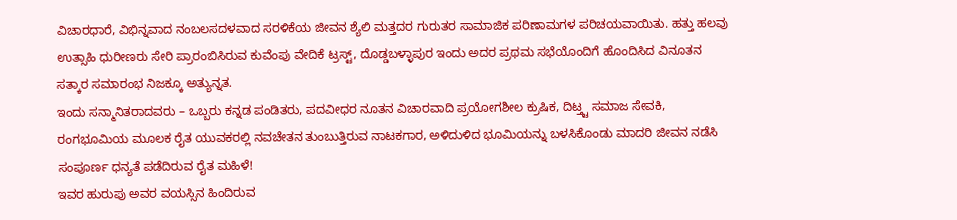ವಿಚಾರಧಾರೆ, ವಿಭಿನ್ನವಾದ ನಂಬಲಸದಳವಾದ ಸರಳಿಕೆಯ ಜೀವನ ಶ್ಯೆಲಿ ಮತ್ತದರ ಗುರುತರ ಸಾಮಾಜಿಕ ಪರಿಣಾಮಗಳ ಪರಿಚಯವಾಯಿತು. ಹತ್ತು ಹಲವು ಉತ್ಸಾಹಿ ಧುರೀಣರು ಸೇರಿ ಪ್ರಾರಂಬಿಸಿರುವ ಕುವೆಂಪು ವೇದಿಕೆ ಟ್ರಸ್ಟ್, ದೊಡ್ಡಬಳ್ಳಾಪುರ ಇಂದು ಅದರ ಪ್ರಥಮ ಸಭೆಯೊಂದಿಗೆ ಹೊಂದಿಸಿದ ವಿನೂತನ ಸತ್ಕಾರ ಸಮಾರಂಭ ನಿಜಕ್ಕೂ ಅತ್ಯುನ್ನತ.
ಇಂದು ಸನ್ಮಾನಿತರಾದವರು – ಒಬ್ಬರು ಕನ್ನಡ ಪಂಡಿತರು, ಪದವೀಧರ ನೂತನ ವಿಚಾರವಾದಿ ಪ್ರಯೋಗಶೀಲ ಕ್ರುಷಿಕ, ದಿಟ್ತ್ಟ ಸಮಾಜ ಸೇವಕಿ, ರಂಗಭೂಮಿಯ ಮೂಲಕ ರೈತ ಯುವಕರಲ್ಲಿ ನವಚೇತನ ತುಂಬುತ್ತಿರುವ ನಾಟಕಗಾರ, ಅಳಿದುಳಿದ ಭೂಮಿಯನ್ನು ಬಳಸಿಕೊಂಡು ಮಾದರಿ ಜೀವನ ನಡೆಸಿ ಸಂಪೂರ್ಣ ಧನ್ಯತೆ ಪಡೆದಿರುವ ರೈತ ಮಹಿಳೆ!
ಇವರ ಹುರುಪು ಅವರ ವಯಸ್ಸಿನ ಹಿಂದಿರುವ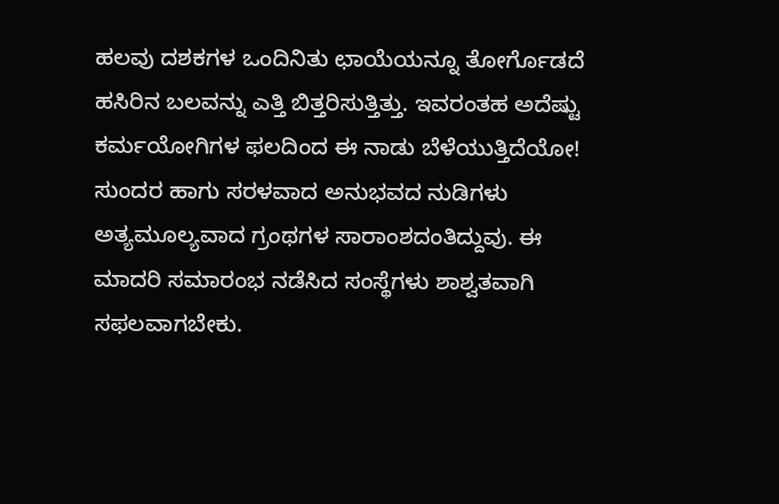ಹಲವು ದಶಕಗಳ ಒಂದಿನಿತು ಛಾಯೆಯನ್ನೂ ತೋರ್ಗೊಡದೆ ಹಸಿರಿನ ಬಲವನ್ನು ಎತ್ತಿ ಬಿತ್ತರಿಸುತ್ತಿತ್ತು. ಇವರಂತಹ ಅದೆಷ್ಟು ಕರ್ಮಯೋಗಿಗಳ ಫಲದಿಂದ ಈ ನಾಡು ಬೆಳೆಯುತ್ತಿದೆಯೋ! ಸುಂದರ ಹಾಗು ಸರಳವಾದ ಅನುಭವದ ನುಡಿಗಳು ಅತ್ಯಮೂಲ್ಯವಾದ ಗ್ರಂಥಗಳ ಸಾರಾಂಶದಂತಿದ್ದುವು. ಈ ಮಾದರಿ ಸಮಾರಂಭ ನಡೆಸಿದ ಸಂಸ್ಥೆಗಳು ಶಾಶ್ವತವಾಗಿ ಸಫಲವಾಗಬೇಕು.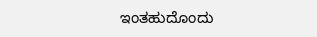ಇಂತಹುದೊಂದು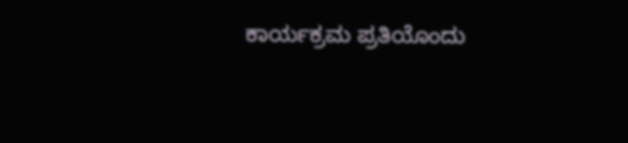ಕಾರ್ಯಕ್ರಮ ಪ್ರತಿಯೊಂದು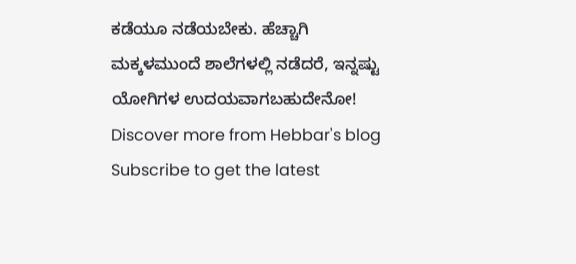ಕಡೆಯೂ ನಡೆಯಬೇಕು. ಹೆಚ್ಚಾಗಿ ಮಕ್ಕಳಮುಂದೆ ಶಾಲೆಗಳಲ್ಲಿ ನಡೆದರೆ, ಇನ್ನಷ್ಟು ಯೋಗಿಗಳ ಉದಯವಾಗಬಹುದೇನೋ!
Discover more from Hebbar's blog
Subscribe to get the latest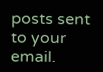posts sent to your email.